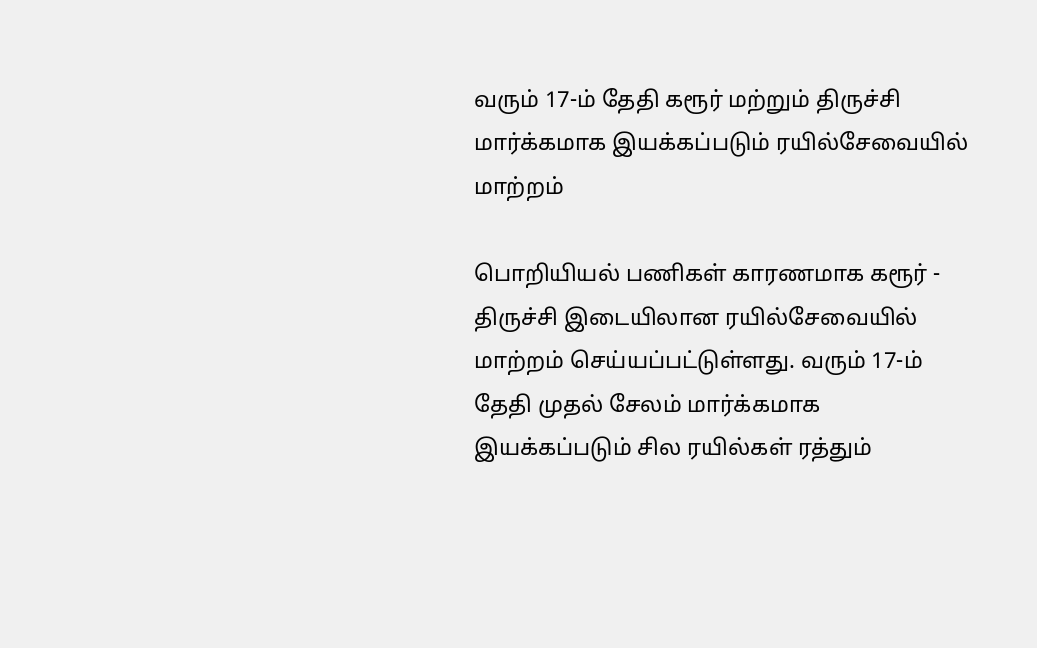வரும் 17-ம் தேதி கரூர் மற்றும் திருச்சி மார்க்கமாக இயக்கப்படும் ரயில்சேவையில் மாற்றம்

பொறியியல் பணிகள் காரணமாக கரூர் - திருச்சி இடையிலான ரயில்சேவையில் மாற்றம் செய்யப்பட்டுள்ளது. வரும் 17-ம் தேதி முதல் சேலம் மார்க்கமாக இயக்கப்படும் சில ரயில்கள் ரத்தும்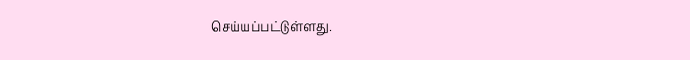செய்யப்பட்டுள்ளது.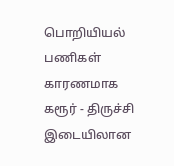பொறியியல் பணிகள் காரணமாக கரூர் - திருச்சி இடையிலான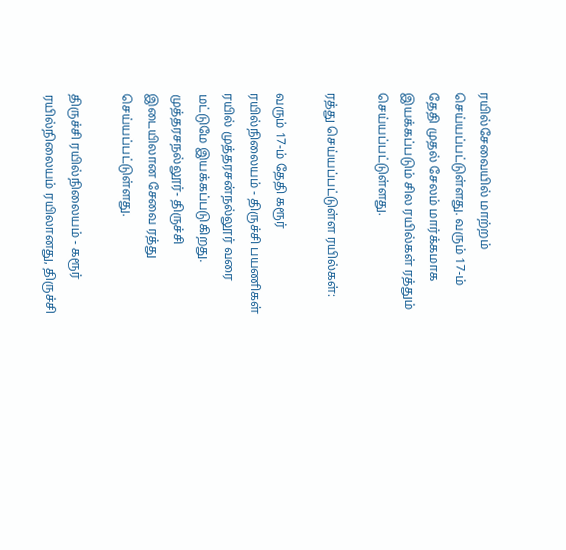ரயில்சேவையில் மாற்றம் செய்யப்பட்டுள்ளது. வரும் 17-ம் தேதி முதல் சேலம் மார்க்கமாக இயக்கப்படும் சில ரயில்கள் ரத்தும் செய்யப்பட்டுள்ளது.

ரத்து செய்யப்பட்டுள்ள ரயில்கள்:

வரும் 17-ம் தேதி கரூர் ரயில்நிலையம் - திருச்சி பயணிகள் ரயில் முத்தரசன்நல்லூர் வரை மட்டுமே இயக்கப்படுகிறது. முத்தரசநல்லூர்- திருச்சி இடையிலான சேவை ரத்து செய்யப்பட்டுள்ளது.

திருச்சி ரயில்நிலையம் - கரூர் ரயில்நிலையம் ரயிலானது, திருச்சி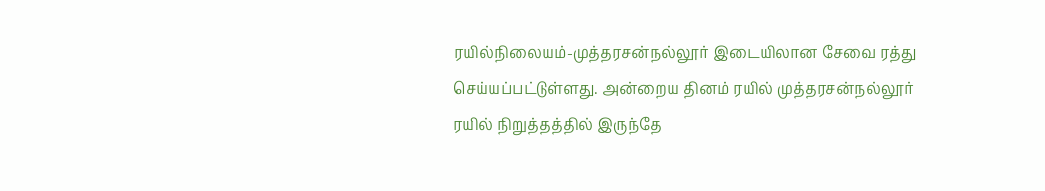ரயில்நிலையம்-முத்தரசன்நல்லூர் இடையிலான சேவை ரத்து செய்யப்பட்டுள்ளது. அன்றைய தினம் ரயில் முத்தரசன்நல்லூர் ரயில் நிறுத்தத்தில் இருந்தே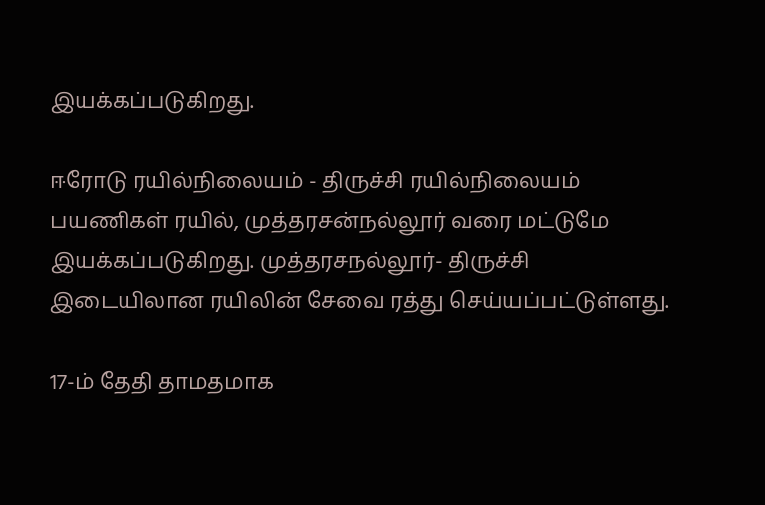இயக்கப்படுகிறது.

ஈரோடு ரயில்நிலையம் - திருச்சி ரயில்நிலையம் பயணிகள் ரயில், முத்தரசன்நல்லூர் வரை மட்டுமே இயக்கப்படுகிறது. முத்தரசநல்லூர்- திருச்சி இடையிலான ரயிலின் சேவை ரத்து செய்யப்பட்டுள்ளது.

17-ம் தேதி தாமதமாக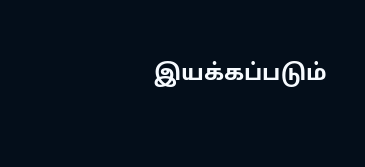இயக்கப்படும்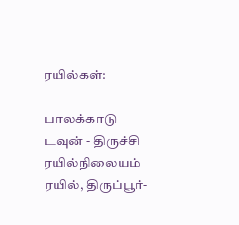ரயில்கள்:

பாலக்காடு டவுன் - திருச்சி ரயில்நிலையம் ரயில், திருப்பூர்-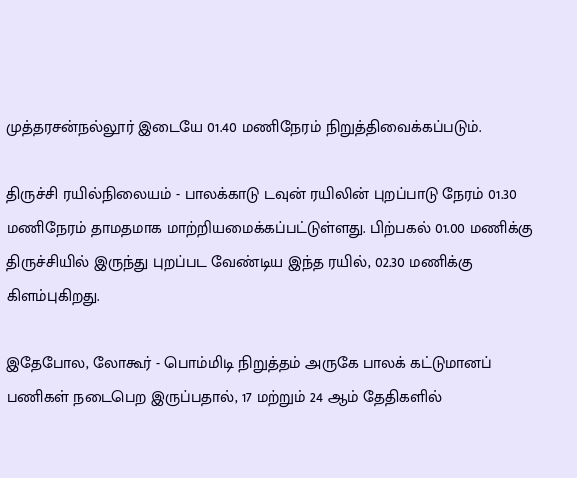முத்தரசன்நல்லூர் இடையே 01.40 மணிநேரம் நிறுத்திவைக்கப்படும்.

திருச்சி ரயில்நிலையம் - பாலக்காடு டவுன் ரயிலின் புறப்பாடு நேரம் 01.30 மணிநேரம் தாமதமாக மாற்றியமைக்கப்பட்டுள்ளது. பிற்பகல் 01.00 மணிக்கு திருச்சியில் இருந்து புறப்பட வேண்டிய இந்த ரயில், 02.30 மணிக்கு கிளம்புகிறது.

இதேபோல, லோகூர் - பொம்மிடி நிறுத்தம் அருகே பாலக் கட்டுமானப் பணிகள் நடைபெற இருப்பதால், 17 மற்றும் 24 ஆம் தேதிகளில்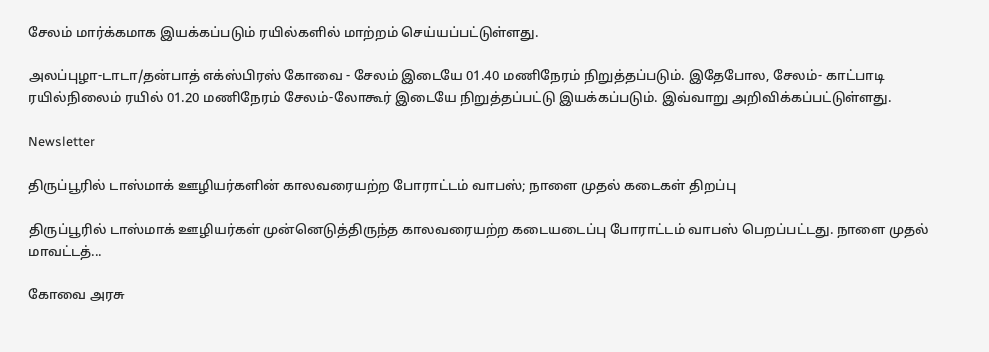சேலம் மார்க்கமாக இயக்கப்படும் ரயில்களில் மாற்றம் செய்யப்பட்டுள்ளது.

அலப்புழா-டாடா/தன்பாத் எக்ஸ்பிரஸ் கோவை - சேலம் இடையே 01.40 மணிநேரம் நிறுத்தப்படும். இதேபோல, சேலம்- காட்பாடி ரயில்நிலைம் ரயில் 01.20 மணிநேரம் சேலம்-லோகூர் இடையே நிறுத்தப்பட்டு இயக்கப்படும். இவ்வாறு அறிவிக்கப்பட்டுள்ளது.

Newsletter

திருப்பூரில் டாஸ்மாக் ஊழியர்களின் காலவரையற்ற போராட்டம் வாபஸ்; நாளை முதல் கடைகள் திறப்பு

திருப்பூரில் டாஸ்மாக் ஊழியர்கள் முன்னெடுத்திருந்த காலவரையற்ற கடையடைப்பு போராட்டம் வாபஸ் பெறப்பட்டது. நாளை முதல் மாவட்டத்...

கோவை அரசு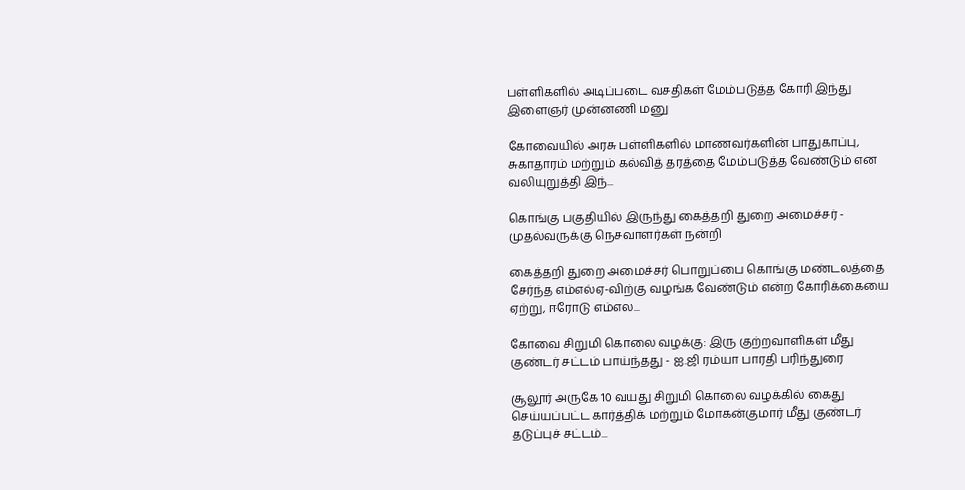பள்ளிகளில் அடிப்படை வசதிகள் மேம்படுத்த கோரி இந்து இளைஞர் முன்னணி மனு

கோவையில் அரசு பள்ளிகளில் மாணவர்களின் பாதுகாப்பு, சுகாதாரம் மற்றும் கல்வித் தரத்தை மேம்படுத்த வேண்டும் என வலியுறுத்தி இந்...

கொங்கு பகுதியில் இருந்து கைத்தறி துறை அமைச்சர் - முதல்வருக்கு நெசவாளர்கள் நன்றி

கைத்தறி துறை அமைச்சர் பொறுப்பை கொங்கு மண்டலத்தை சேர்ந்த எம்எல்ஏ-விற்கு வழங்க வேண்டும் என்ற கோரிக்கையை ஏற்று, ஈரோடு எம்எல...

கோவை சிறுமி கொலை வழக்கு: இரு குற்றவாளிகள் மீது குண்டர் சட்டம் பாய்ந்தது - ஐ.ஜி ரம்யா பாரதி பரிந்துரை

சூலூர் அருகே 10 வயது சிறுமி கொலை வழக்கில் கைது செய்யப்பட்ட கார்த்திக் மற்றும் மோகன்குமார் மீது குண்டர் தடுப்புச் சட்டம்...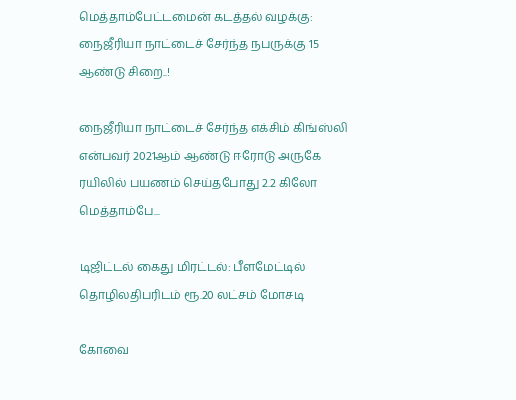மெத்தாம்பேட்டமைன் கடத்தல் வழக்கு: நைஜீரியா நாட்டைச் சேர்ந்த நபருக்கு 15 ஆண்டு சிறை..!

நைஜீரியா நாட்டைச் சேர்ந்த எக்சிம் கிங்ஸ்லி என்பவர் 2021ஆம் ஆண்டு ஈரோடு அருகே ரயிலில் பயணம் செய்தபோது 2.2 கிலோ மெத்தாம்பே...

டிஜிட்டல் கைது மிரட்டல்: பீளமேட்டில் தொழிலதிபரிடம் ரூ.20 லட்சம் மோசடி

கோவை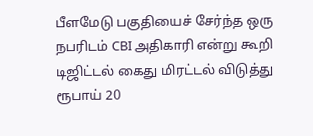பீளமேடு பகுதியைச் சேர்ந்த ஒரு நபரிடம் CBI அதிகாரி என்று கூறி டிஜிட்டல் கைது மிரட்டல் விடுத்து ரூபாய் 20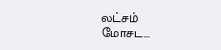லட்சம் மோசட...